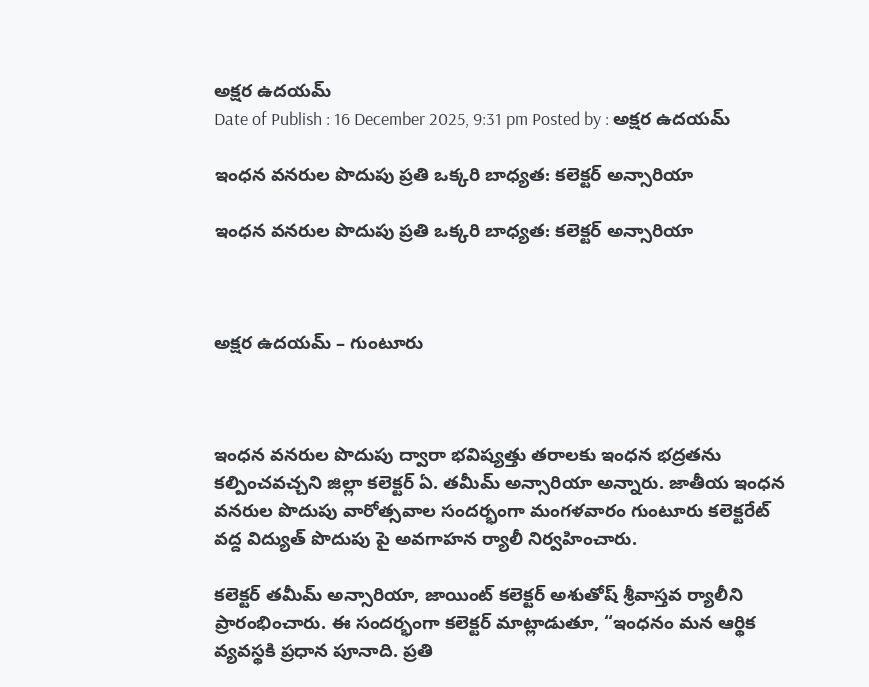అక్షర ఉదయమ్
Date of Publish : 16 December 2025, 9:31 pm Posted by : అక్షర ఉదయమ్

ఇంధన వనరుల పొదుపు ప్రతి ఒక్కరి బాధ్యత: కలెక్టర్ అన్సారియా

ఇంధన వనరుల పొదుపు ప్రతి ఒక్కరి బాధ్యత: కలెక్టర్ అన్సారియా



అక్షర ఉదయమ్ – గుంటూరు



ఇంధన వనరుల పొదుపు ద్వారా భవిష్యత్తు తరాలకు ఇంధన భద్రతను కల్పించవచ్చని జిల్లా కలెక్టర్ ఏ. తమీమ్ అన్సారియా అన్నారు. జాతీయ ఇంధన వనరుల పొదుపు వారోత్సవాల సందర్భంగా మంగళవారం గుంటూరు కలెక్టరేట్‌ వద్ద విద్యుత్‌ పొదుపు పై అవగాహన ర్యాలీ నిర్వహించారు.

కలెక్టర్ తమీమ్ అన్సారియా, జాయింట్‌ కలెక్టర్ అశుతోష్‌ శ్రీవాస్తవ ర్యాలీని ప్రారంభించారు. ఈ సందర్భంగా కలెక్టర్ మాట్లాడుతూ, “ఇంధనం మన ఆర్థిక వ్యవస్థకి ప్రధాన పూనాది. ప్రతి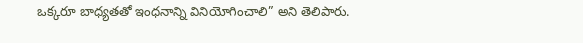ఒక్కరూ బాధ్యతతో ఇంధనాన్ని వినియోగించాలి” అని తెలిపారు.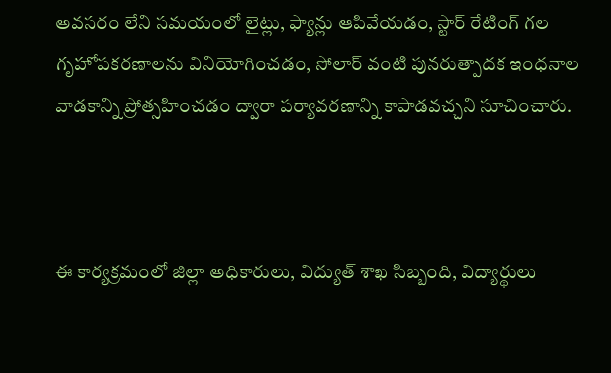అవసరం లేని సమయంలో లైట్లు, ఫ్యాన్లు ఆపివేయడం, స్టార్ రేటింగ్ గల గృహోపకరణాలను వినియోగించడం, సోలార్‌ వంటి పునరుత్పాదక ఇంధనాల వాడకాన్ని ప్రోత్సహించడం ద్వారా పర్యావరణాన్ని కాపాడవచ్చని సూచించారు.



ఈ కార్యక్రమంలో జిల్లా అధికారులు, విద్యుత్‌ శాఖ సిబ్బంది, విద్యార్థులు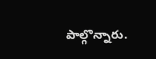పాల్గొన్నారు.